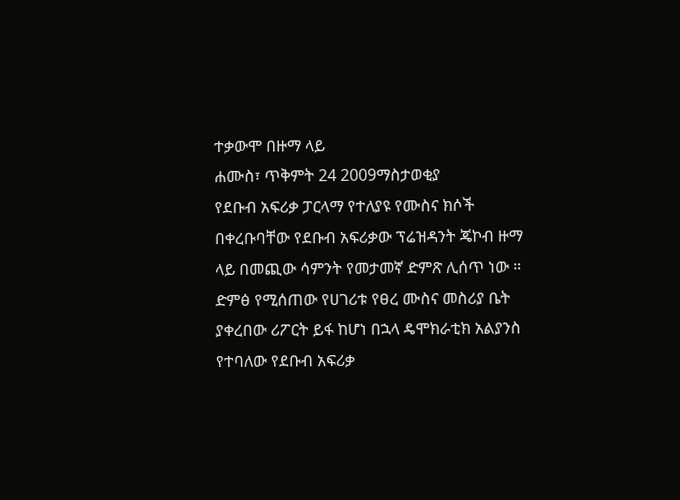ተቃውሞ በዙማ ላይ
ሐሙስ፣ ጥቅምት 24 2009ማስታወቂያ
የደቡብ አፍሪቃ ፓርላማ የተለያዩ የሙስና ክሶች በቀረቡባቸው የደቡብ አፍሪቃው ፕሬዝዳንት ጄኮብ ዙማ ላይ በመጪው ሳምንት የመታመኛ ድምጽ ሊሰጥ ነው ። ድምፅ የሚሰጠው የሀገሪቱ የፀረ ሙስና መስሪያ ቤት ያቀረበው ሪፖርት ይፋ ከሆነ በኋላ ዴሞክራቲክ አልያንስ የተባለው የደቡብ አፍሪቃ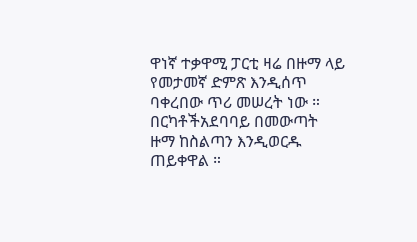ዋነኛ ተቃዋሚ ፓርቲ ዛሬ በዙማ ላይ የመታመኛ ድምጽ እንዲሰጥ ባቀረበው ጥሪ መሠረት ነው ። በርካቶችአደባባይ በመውጣት ዙማ ከስልጣን እንዲወርዱ ጠይቀዋል ።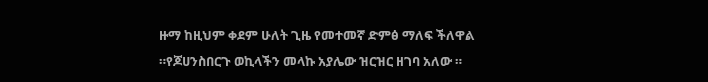ዙማ ከዚህም ቀደም ሁለት ጊዜ የመተመኛ ድምፅ ማለፍ ችለዋል ።የጆሀንስበርጉ ወኪላችን መላኩ አያሌው ዝርዝር ዘገባ አለው ።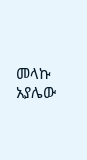መላኩ አያሌው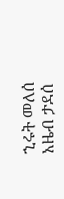ኂሩት መለሰ
አዜብ ታደሰ